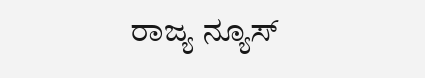ರಾಜ್ಯ ನ್ಯೂಸ್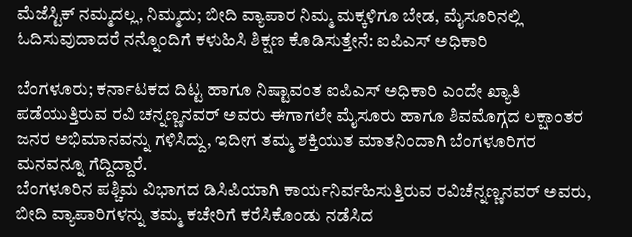ಮೆಜೆಸ್ಟಿಕ್ ನಮ್ಮದಲ್ಲ, ನಿಮ್ಮದು; ಬೀದಿ ವ್ಯಾಪಾರ ನಿಮ್ಮ ಮಕ್ಕಳಿಗೂ ಬೇಡ, ಮೈಸೂರಿನಲ್ಲಿ ಓದಿಸುವುದಾದರೆ ನನ್ನೊಂದಿಗೆ ಕಳುಹಿಸಿ ಶಿಕ್ಷಣ ಕೊಡಿಸುತ್ತೇನೆ: ಐಪಿಎಸ್ ಅಧಿಕಾರಿ

ಬೆಂಗಳೂರು; ಕರ್ನಾಟಕದ ದಿಟ್ಟ ಹಾಗೂ ನಿಷ್ಟಾವಂತ ಐಪಿಎಸ್ ಅಧಿಕಾರಿ ಎಂದೇ ಖ್ಯಾತಿ ಪಡೆಯುತ್ತಿರುವ ರವಿ ಚನ್ನಣ್ಣನವರ್ ಅವರು ಈಗಾಗಲೇ ಮೈಸೂರು ಹಾಗೂ ಶಿವಮೊಗ್ಗದ ಲಕ್ಷಾಂತರ ಜನರ ಅಭಿಮಾನವನ್ನು ಗಳಿಸಿದ್ದು, ಇದೀಗ ತಮ್ಮ ಶಕ್ತಿಯುತ ಮಾತನಿಂದಾಗಿ ಬೆಂಗಳೂರಿಗರ ಮನವನ್ನೂ ಗೆದ್ದಿದ್ದಾರೆ.
ಬೆಂಗಳೂರಿನ ಪಶ್ಚಿಮ ವಿಭಾಗದ ಡಿಸಿಪಿಯಾಗಿ ಕಾರ್ಯನಿರ್ವಹಿಸುತ್ತಿರುವ ರವಿಚೆನ್ನಣ್ಣನವರ್ ಅವರು, ಬೀದಿ ವ್ಯಾಪಾರಿಗಳನ್ನು ತಮ್ಮ ಕಚೇರಿಗೆ ಕರೆಸಿಕೊಂಡು ನಡೆಸಿದ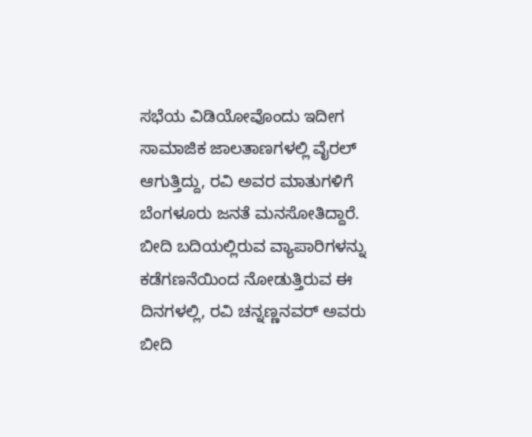ಸಭೆಯ ವಿಡಿಯೋವೊಂದು ಇದೀಗ ಸಾಮಾಜಿಕ ಜಾಲತಾಣಗಳಲ್ಲಿ ವೈರಲ್ ಆಗುತ್ತಿದ್ದು, ರವಿ ಅವರ ಮಾತುಗಳಿಗೆ ಬೆಂಗಳೂರು ಜನತೆ ಮನಸೋತಿದ್ದಾರೆ.
ಬೀದಿ ಬದಿಯಲ್ಲಿರುವ ವ್ಯಾಪಾರಿಗಳನ್ನು ಕಡೆಗಣನೆಯಿಂದ ನೋಡುತ್ತಿರುವ ಈ ದಿನಗಳಲ್ಲಿ, ರವಿ ಚನ್ನಣ್ಣನವರ್ ಅವರು ಬೀದಿ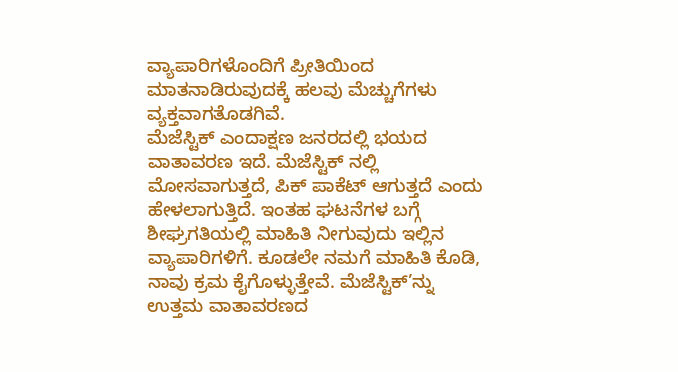ವ್ಯಾಪಾರಿಗಳೊಂದಿಗೆ ಪ್ರೀತಿಯಿಂದ ಮಾತನಾಡಿರುವುದಕ್ಕೆ ಹಲವು ಮೆಚ್ಚುಗೆಗಳು ವ್ಯಕ್ತವಾಗತೊಡಗಿವೆ.
ಮೆಜೆಸ್ಟಿಕ್ ಎಂದಾಕ್ಷಣ ಜನರದಲ್ಲಿ ಭಯದ ವಾತಾವರಣ ಇದೆ. ಮೆಜೆಸ್ಟಿಕ್ ನಲ್ಲಿ ಮೋಸವಾಗುತ್ತದೆ, ಪಿಕ್ ಪಾಕೆಟ್ ಆಗುತ್ತದೆ ಎಂದು ಹೇಳಲಾಗುತ್ತಿದೆ. ಇಂತಹ ಘಟನೆಗಳ ಬಗ್ಗೆ ಶೀಘ್ರಗತಿಯಲ್ಲಿ ಮಾಹಿತಿ ನೀಗುವುದು ಇಲ್ಲಿನ ವ್ಯಾಪಾರಿಗಳಿಗೆ. ಕೂಡಲೇ ನಮಗೆ ಮಾಹಿತಿ ಕೊಡಿ, ನಾವು ಕ್ರಮ ಕೈಗೊಳ್ಳುತ್ತೇವೆ. ಮೆಜೆಸ್ಟಿಕ್’ನ್ನು ಉತ್ತಮ ವಾತಾವರಣದ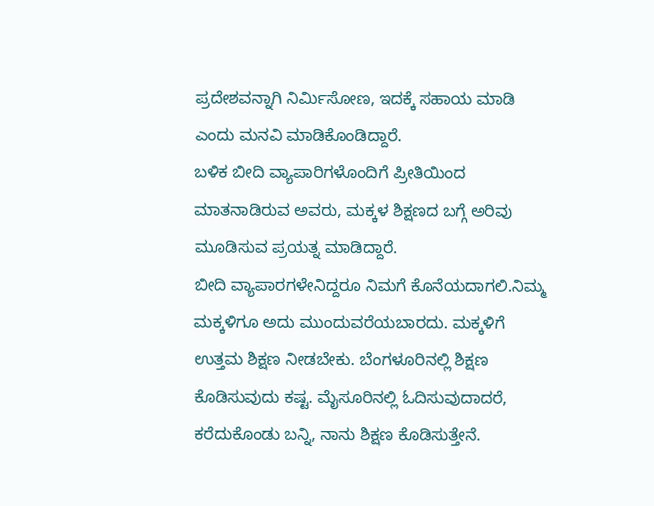ಪ್ರದೇಶವನ್ನಾಗಿ ನಿರ್ಮಿಸೋಣ, ಇದಕ್ಕೆ ಸಹಾಯ ಮಾಡಿ ಎಂದು ಮನವಿ ಮಾಡಿಕೊಂಡಿದ್ದಾರೆ.
ಬಳಿಕ ಬೀದಿ ವ್ಯಾಪಾರಿಗಳೊಂದಿಗೆ ಪ್ರೀತಿಯಿಂದ ಮಾತನಾಡಿರುವ ಅವರು, ಮಕ್ಕಳ ಶಿಕ್ಷಣದ ಬಗ್ಗೆ ಅರಿವು ಮೂಡಿಸುವ ಪ್ರಯತ್ನ ಮಾಡಿದ್ದಾರೆ.
ಬೀದಿ ವ್ಯಾಪಾರಗಳೇನಿದ್ದರೂ ನಿಮಗೆ ಕೊನೆಯದಾಗಲಿ.ನಿಮ್ಮ ಮಕ್ಕಳಿಗೂ ಅದು ಮುಂದುವರೆಯಬಾರದು. ಮಕ್ಕಳಿಗೆ ಉತ್ತಮ ಶಿಕ್ಷಣ ನೀಡಬೇಕು. ಬೆಂಗಳೂರಿನಲ್ಲಿ ಶಿಕ್ಷಣ ಕೊಡಿಸುವುದು ಕಷ್ಟ. ಮೈಸೂರಿನಲ್ಲಿ ಓದಿಸುವುದಾದರೆ, ಕರೆದುಕೊಂಡು ಬನ್ನಿ, ನಾನು ಶಿಕ್ಷಣ ಕೊಡಿಸುತ್ತೇನೆ.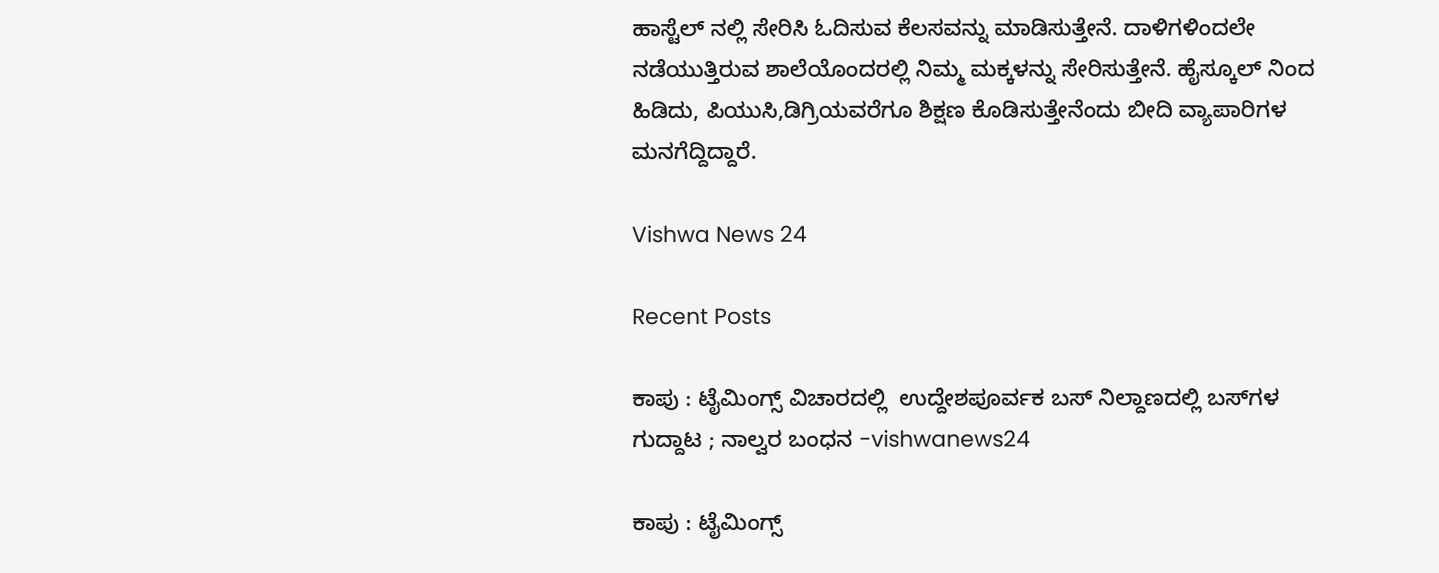ಹಾಸ್ಟೆಲ್ ನಲ್ಲಿ ಸೇರಿಸಿ ಓದಿಸುವ ಕೆಲಸವನ್ನು ಮಾಡಿಸುತ್ತೇನೆ. ದಾಳಿಗಳಿಂದಲೇ ನಡೆಯುತ್ತಿರುವ ಶಾಲೆಯೊಂದರಲ್ಲಿ ನಿಮ್ಮ ಮಕ್ಕಳನ್ನು ಸೇರಿಸುತ್ತೇನೆ. ಹೈಸ್ಕೂಲ್ ನಿಂದ ಹಿಡಿದು, ಪಿಯುಸಿ,ಡಿಗ್ರಿಯವರೆಗೂ ಶಿಕ್ಷಣ ಕೊಡಿಸುತ್ತೇನೆಂದು ಬೀದಿ ವ್ಯಾಪಾರಿಗಳ ಮನಗೆದ್ದಿದ್ದಾರೆ.

Vishwa News 24

Recent Posts

ಕಾಪು : ಟೈಮಿಂಗ್ಸ್ ವಿಚಾರದಲ್ಲಿ  ಉದ್ದೇಶಪೂರ್ವಕ ಬಸ್ ನಿಲ್ದಾಣದಲ್ಲಿ ಬಸ್‌ಗಳ ಗುದ್ದಾಟ ; ನಾಲ್ವರ ಬಂಧನ -vishwanews24

ಕಾಪು : ಟೈಮಿಂಗ್ಸ್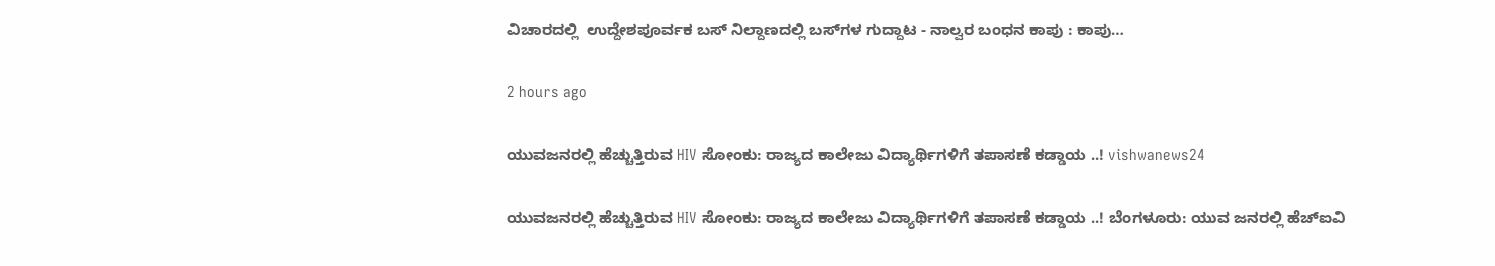ವಿಚಾರದಲ್ಲಿ  ಉದ್ದೇಶಪೂರ್ವಕ ಬಸ್ ನಿಲ್ದಾಣದಲ್ಲಿ ಬಸ್‌ಗಳ ಗುದ್ದಾಟ - ನಾಲ್ವರ ಬಂಧನ ಕಾಪು : ಕಾಪು…

2 hours ago

ಯುವಜನರಲ್ಲಿ ಹೆಚ್ಚುತ್ತಿರುವ HIV ಸೋಂಕು: ರಾಜ್ಯದ ಕಾಲೇಜು ವಿದ್ಯಾರ್ಥಿಗಳಿಗೆ ತಪಾಸಣೆ ಕಡ್ಡಾಯ ..! vishwanews24

ಯುವಜನರಲ್ಲಿ ಹೆಚ್ಚುತ್ತಿರುವ HIV ಸೋಂಕು: ರಾಜ್ಯದ ಕಾಲೇಜು ವಿದ್ಯಾರ್ಥಿಗಳಿಗೆ ತಪಾಸಣೆ ಕಡ್ಡಾಯ ..! ಬೆಂಗಳೂರು: ಯುವ ಜನರಲ್ಲಿ ಹೆಚ್‌ಐವಿ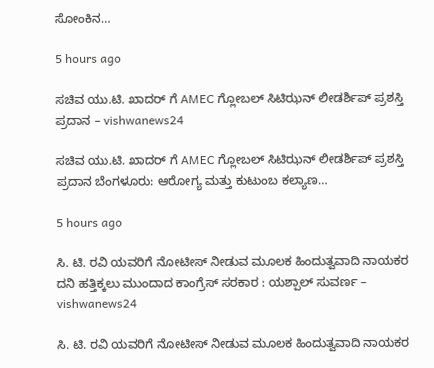ಸೋಂಕಿನ…

5 hours ago

ಸಚಿವ ಯು.ಟಿ. ಖಾದರ್ ಗೆ AMEC ಗ್ಲೋಬಲ್ ಸಿಟಿಝನ್ ಲೀಡರ್ಶಿಪ್ ಪ್ರಶಸ್ತಿ ಪ್ರದಾನ – vishwanews24

ಸಚಿವ ಯು.ಟಿ. ಖಾದರ್ ಗೆ AMEC ಗ್ಲೋಬಲ್ ಸಿಟಿಝನ್ ಲೀಡರ್ಶಿಪ್ ಪ್ರಶಸ್ತಿ ಪ್ರದಾನ ಬೆಂಗಳೂರು: ಆರೋಗ್ಯ ಮತ್ತು ಕುಟುಂಬ ಕಲ್ಯಾಣ…

5 hours ago

ಸಿ. ಟಿ. ರವಿ ಯವರಿಗೆ ನೋಟೀಸ್ ನೀಡುವ ಮೂಲಕ ಹಿಂದುತ್ವವಾದಿ ನಾಯಕರ ದನಿ ಹತ್ತಿಕ್ಕಲು ಮುಂದಾದ ಕಾಂಗ್ರೆಸ್ ಸರಕಾರ : ಯಶ್ಪಾಲ್ ಸುವರ್ಣ – vishwanews24

ಸಿ. ಟಿ. ರವಿ ಯವರಿಗೆ ನೋಟೀಸ್ ನೀಡುವ ಮೂಲಕ ಹಿಂದುತ್ವವಾದಿ ನಾಯಕರ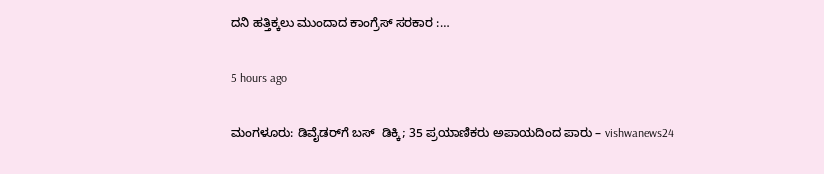ದನಿ ಹತ್ತಿಕ್ಕಲು ಮುಂದಾದ ಕಾಂಗ್ರೆಸ್ ಸರಕಾರ :…

5 hours ago

ಮಂಗಳೂರು: ಡಿವೈಡರ್‌ಗೆ ಬಸ್  ಡಿಕ್ಕಿ; 35 ಪ್ರಯಾಣಿಕರು ಅಪಾಯದಿಂದ ಪಾರು – vishwanews24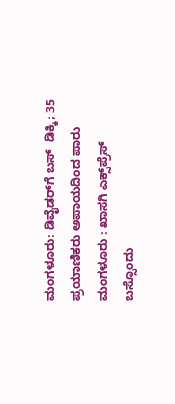ಮಂಗಳೂರು: ಡಿವೈಡರ್‌ಗೆ ಬಸ್  ಡಿಕ್ಕಿ; 35 ಪ್ರಯಾಣಿಕರು ಅಪಾಯದಿಂದ ಪಾರು ಮಂಗಳೂರು : ಖಾಸಗಿ ಎಕ್ಸ್‌ಪ್ರೆಸ್ ಬಸ್ಸೊಂದು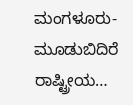ಮಂಗಳೂರು-ಮೂಡುಬಿದಿರೆ ರಾಷ್ಟ್ರೀಯ…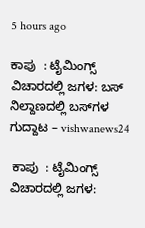5 hours ago

ಕಾಪು  : ಟೈಮಿಂಗ್ಸ್ ವಿಚಾರದಲ್ಲಿ ಜಗಳ: ಬಸ್ ನಿಲ್ದಾಣದಲ್ಲಿ ಬಸ್‌ಗಳ ಗುದ್ದಾಟ – vishwanews24

 ಕಾಪು  : ಟೈಮಿಂಗ್ಸ್ ವಿಚಾರದಲ್ಲಿ ಜಗಳ: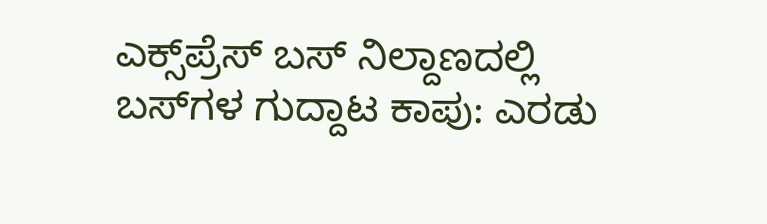ಎಕ್ಸ್‌ಪ್ರೆಸ್ ಬಸ್ ನಿಲ್ದಾಣದಲ್ಲಿ ಬಸ್‌ಗಳ ಗುದ್ದಾಟ ಕಾಪು: ಎರಡು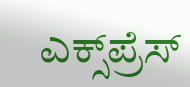ಎಕ್ಸ್‌ಪ್ರೆಸ್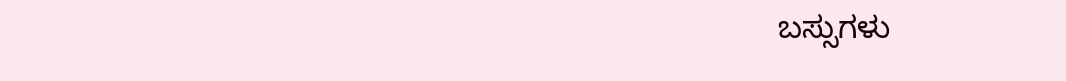ಬಸ್ಸುಗಳು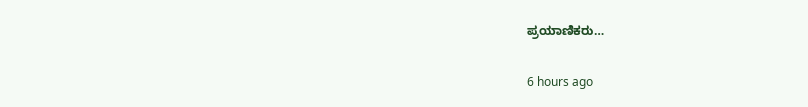ಪ್ರಯಾಣಿಕರು…

6 hours ago